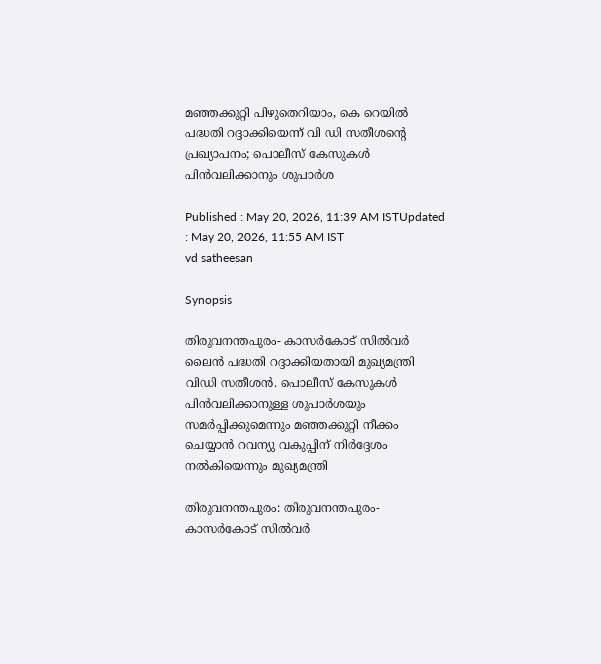മഞ്ഞക്കുറ്റി പിഴുതെറിയാം, കെ റെയിൽ പദ്ധതി റദ്ദാക്കിയെന്ന് വി ഡി സതീശന്‍റെ പ്രഖ്യാപനം; പൊലീസ് കേസുകൾ പിൻവലിക്കാനും ശുപാർശ

Published : May 20, 2026, 11:39 AM ISTUpdated : May 20, 2026, 11:55 AM IST
vd satheesan

Synopsis

തിരുവനന്തപുരം- കാസർകോട് സിൽവർ ലൈൻ പദ്ധതി റദ്ദാക്കിയതായി മുഖ്യമന്ത്രി വിഡി സതീശൻ. പൊലീസ് കേസുകൾ പിൻവലിക്കാനുള്ള ശുപാർശയും സമർപ്പിക്കുമെന്നും മഞ്ഞക്കുറ്റി നീക്കം ചെയ്യാൻ റവന്യു വകുപ്പിന് നിർദ്ദേശം നൽകിയെന്നും മുഖ്യമന്ത്രി

തിരുവനന്തപുരം: തിരുവനന്തപുരം- കാസർകോട് സിൽവർ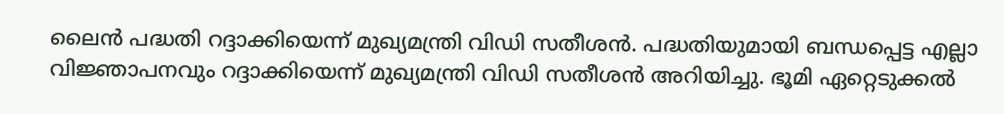ലൈൻ പദ്ധതി റദ്ദാക്കിയെന്ന് മുഖ്യമന്ത്രി വിഡി സതീശൻ. പദ്ധതിയുമായി ബന്ധപ്പെട്ട എല്ലാ വിജ്ഞാപനവും റദ്ദാക്കിയെന്ന് മുഖ്യമന്ത്രി വിഡി സതീശൻ അറിയിച്ചു. ഭൂമി ഏറ്റെടുക്കൽ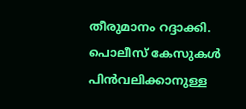തീരുമാനം റദ്ദാക്കി. പൊലീസ് കേസുകൾ പിൻവലിക്കാനുള്ള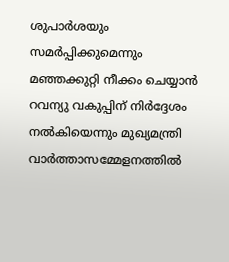ശുപാർശയും സമർപ്പിക്കുമെന്നും മഞ്ഞക്കുറ്റി നീക്കം ചെയ്യാൻ റവന്യു വകുപ്പിന് നിർദ്ദേശം നൽകിയെന്നും മുഖ്യമന്ത്രി വാർത്താസമ്മേളനത്തിൽ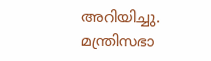അറിയിച്ചു. മന്ത്രിസഭാ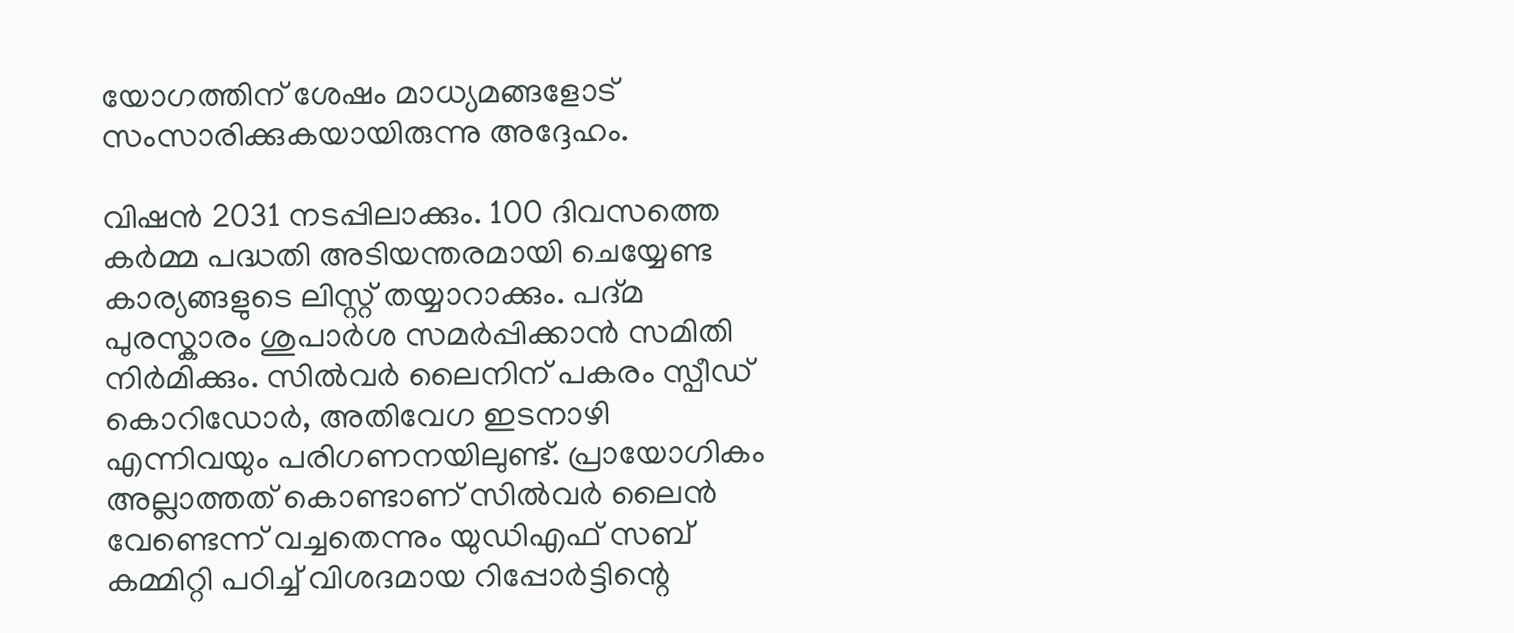യോഗത്തിന് ശേഷം മാധ്യമങ്ങളോട് സംസാരിക്കുകയായിരുന്നു അദ്ദേഹം.

വിഷൻ 2031 നടപ്പിലാക്കും. 100 ദിവസത്തെ കർമ്മ പദ്ധതി അടിയന്തരമായി ചെയ്യേണ്ട കാര്യങ്ങളുടെ ലിസ്റ്റ് തയ്യാറാക്കും. പദ്മ പുരസ്കാരം ശുപാർശ സമർപ്പിക്കാൻ സമിതി നിർമിക്കും. സിൽവർ ലൈനിന് പകരം സ്പീഡ് കൊറിഡോർ, അതിവേഗ ഇടനാഴി എന്നിവയും പരിഗണനയിലുണ്ട്. പ്രായോഗികം അല്ലാത്തത് കൊണ്ടാണ് സിൽവർ ലൈൻ വേണ്ടെന്ന് വച്ചതെന്നും യുഡിഎഫ് സബ് കമ്മിറ്റി പഠിച്ച് വിശദമായ റിപ്പോർട്ടിന്റെ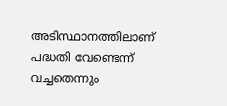അടിസ്ഥാനത്തിലാണ് പദ്ധതി വേണ്ടെന്ന് വച്ചതെന്നും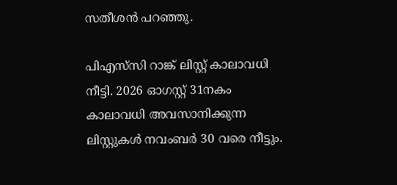സതീശൻ പറഞ്ഞു.

പിഎസ്‍സി റാങ്ക് ലിസ്റ്റ് കാലാവധി നീട്ടി. 2026 ഓഗസ്റ്റ് 31നകം കാലാവധി അവസാനിക്കുന്ന ലിസ്റ്റുകൾ നവംബർ 30 വരെ നീട്ടും.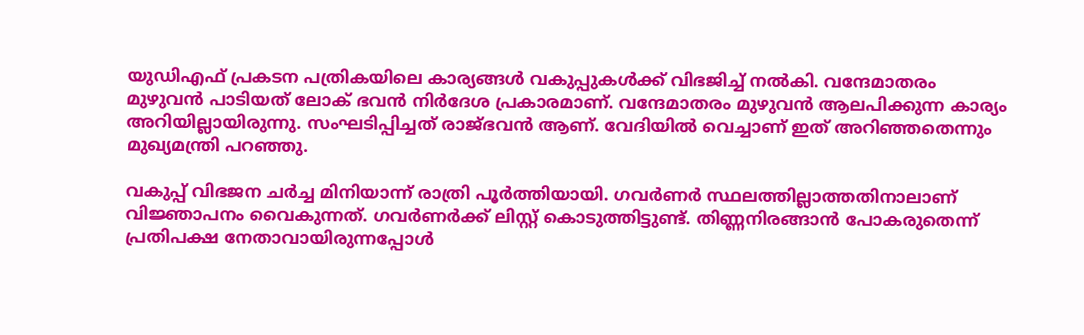യുഡിഎഫ് പ്രകടന പത്രികയിലെ കാര്യങ്ങൾ വകുപ്പുകൾക്ക് വിഭജിച്ച് നൽകി. വന്ദേമാതരം മുഴുവൻ പാടിയത് ലോക് ഭവൻ നിർദേശ പ്രകാരമാണ്. വന്ദേമാതരം മുഴുവൻ ആലപിക്കുന്ന കാര്യം അറിയില്ലായിരുന്നു. സംഘടിപ്പിച്ചത് രാജ്ഭവൻ ആണ്. വേദിയിൽ വെച്ചാണ് ഇത് അറിഞ്ഞതെന്നും മുഖ്യമന്ത്രി പറഞ്ഞു.

വകുപ്പ് വിഭജന ചർച്ച മിനിയാന്ന് രാത്രി പൂർത്തിയായി. ഗവർണർ സ്ഥലത്തില്ലാത്തതിനാലാണ് വിജ്ഞാപനം വൈകുന്നത്. ഗവർണർക്ക് ലിസ്റ്റ് കൊടുത്തിട്ടുണ്ട്. തിണ്ണനിരങ്ങാൻ പോകരുതെന്ന് പ്രതിപക്ഷ നേതാവായിരുന്നപ്പോൾ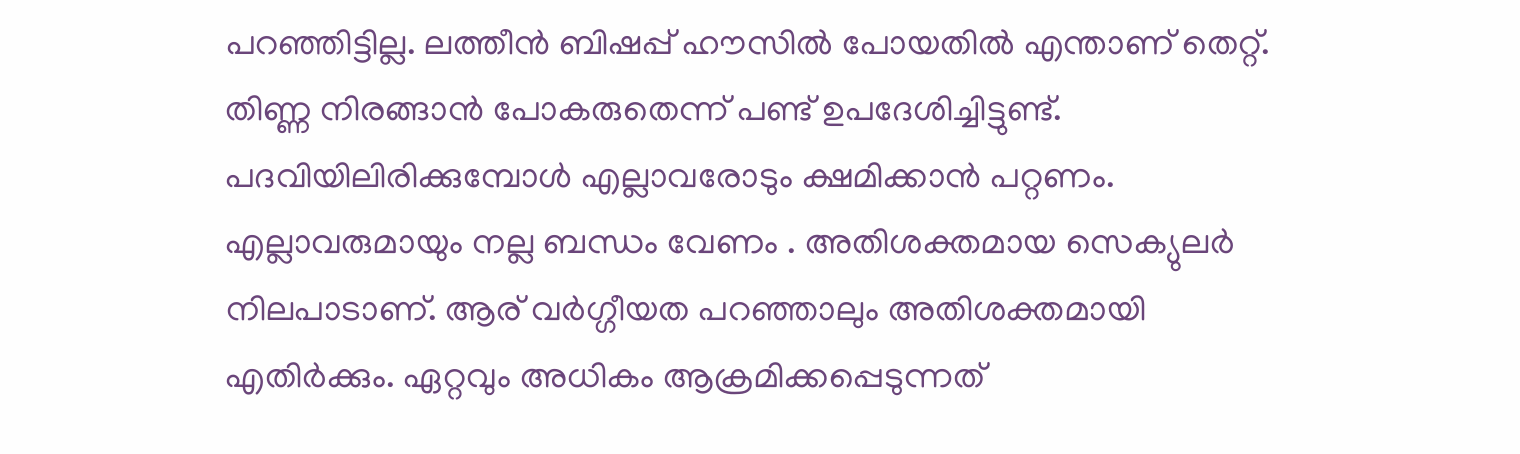പറഞ്ഞിട്ടില്ല. ലത്തീൻ ബിഷപ്പ് ഹൗസിൽ പോയതിൽ എന്താണ് തെറ്റ്. തിണ്ണ നിരങ്ങാൻ പോകരുതെന്ന് പണ്ട് ഉപദേശിച്ചിട്ടുണ്ട്. പദവിയിലിരിക്കുമ്പോൾ എല്ലാവരോടും ക്ഷമിക്കാൻ പറ്റണം. എല്ലാവരുമായും നല്ല ബന്ധം വേണം . അതിശക്തമായ സെക്യുലർ നിലപാടാണ്. ആര് വർഗ്ഗീയത പറഞ്ഞാലും അതിശക്തമായി എതിർക്കും. ഏറ്റവും അധികം ആക്രമിക്കപ്പെടുന്നത്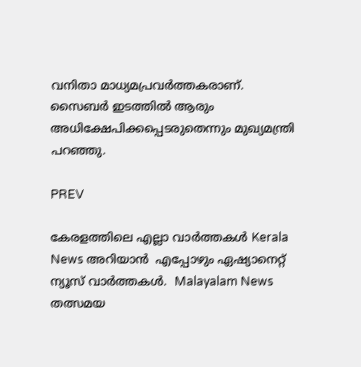വനിതാ മാധ്യമപ്രവർത്തകരാണ്. സൈബർ ഇടത്തിൽ ആരും അധിക്ഷേപിക്കപ്പെടരുതെന്നും മുഖ്യമന്ത്രി പറഞ്ഞു.

PREV

കേരളത്തിലെ എല്ലാ വാർത്തകൾ Kerala News അറിയാൻ  എപ്പോഴും ഏഷ്യാനെറ്റ് ന്യൂസ് വാർത്തകൾ.  Malayalam News   തത്സമയ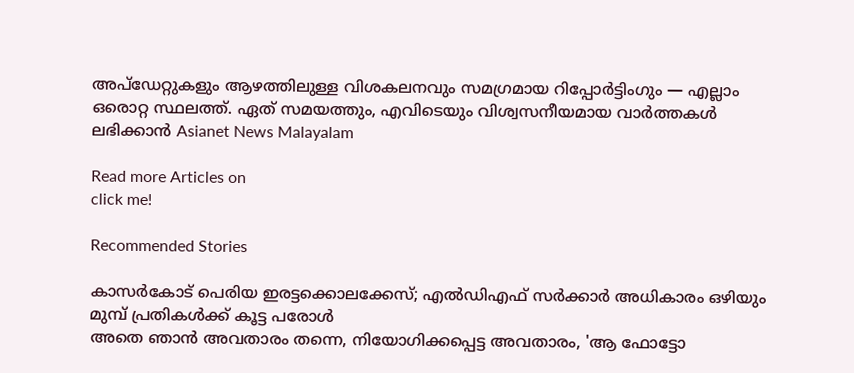അപ്‌ഡേറ്റുകളും ആഴത്തിലുള്ള വിശകലനവും സമഗ്രമായ റിപ്പോർട്ടിംഗും — എല്ലാം ഒരൊറ്റ സ്ഥലത്ത്. ഏത് സമയത്തും, എവിടെയും വിശ്വസനീയമായ വാർത്തകൾ ലഭിക്കാൻ Asianet News Malayalam

Read more Articles on
click me!

Recommended Stories

കാസർകോട് പെരിയ ഇരട്ടക്കൊലക്കേസ്; എൽഡിഎഫ് സർക്കാർ അധികാരം ഒഴിയും മുമ്പ് പ്രതികൾക്ക് കൂട്ട പരോൾ
അതെ ഞാൻ അവതാരം തന്നെ, നിയോഗിക്കപ്പെട്ട അവതാരം, 'ആ ഫോട്ടോ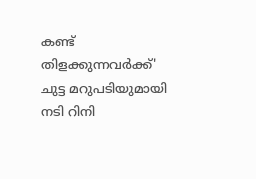കണ്ട് തിളക്കുന്നവർക്ക്' ചുട്ട മറുപടിയുമായി നടി റിനി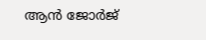ആൻ ജോ‍ർജ്